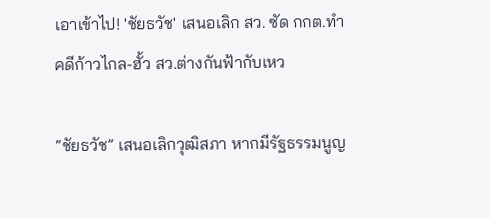เอาเข้าไป! 'ชัยธวัช' เสนอเลิก สว. ซัด กกต.ทำคดีก้าวไกล-ฮั้ว สว.ต่างกันฟ้ากับเหว

“ชัยธวัช” เสนอเลิกวุฒิสภา หากมีรัฐธรรมนูญ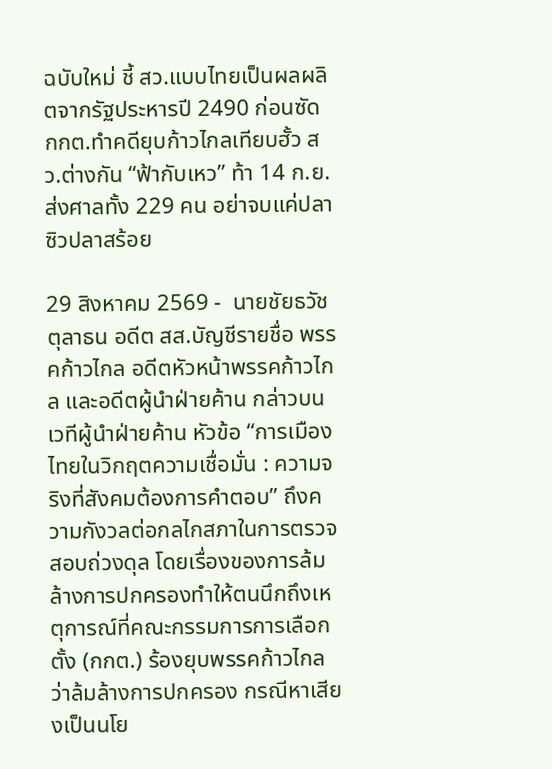ฉบับใหม่ ชี้ สว.แบบไทยเป็นผลผลิตจากรัฐประหารปี 2490 ก่อนซัด กกต.ทำคดียุบก้าวไกลเทียบฮั้ว สว.ต่างกัน “ฟ้ากับเหว” ท้า 14 ก.ย.ส่งศาลทั้ง 229 คน อย่าจบแค่ปลาซิวปลาสร้อย

29 สิงหาคม 2569 -  นายชัยธวัช ตุลาธน อดีต สส.บัญชีรายชื่อ พรรคก้าวไกล อดีตหัวหน้าพรรคก้าวไกล และอดีตผู้นำฝ่ายค้าน กล่าวบนเวทีผู้นำฝ่ายค้าน หัวข้อ “การเมืองไทยในวิกฤตความเชื่อมั่น : ความจริงที่สังคมต้องการคำตอบ” ถึงความกังวลต่อกลไกสภาในการตรวจสอบถ่วงดุล โดยเรื่องของการล้มล้างการปกครองทำให้ตนนึกถึงเหตุการณ์ที่คณะกรรมการการเลือกตั้ง (กกต.) ร้องยุบพรรคก้าวไกลว่าล้มล้างการปกครอง กรณีหาเสียงเป็นนโย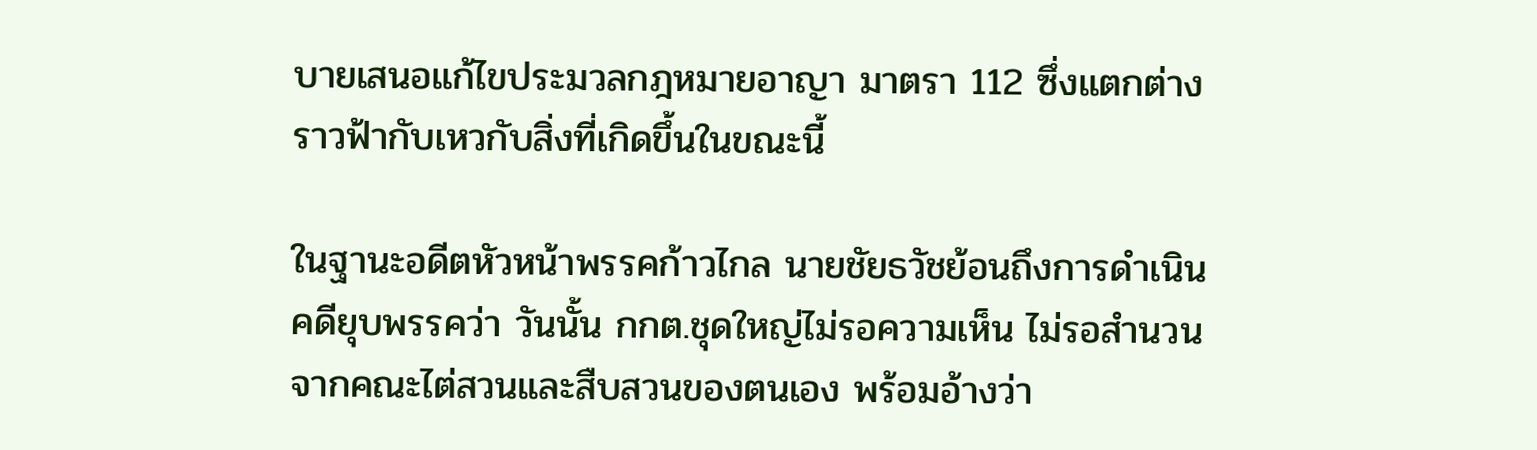บายเสนอแก้ไขประมวลกฎหมายอาญา มาตรา 112 ซึ่งแตกต่างราวฟ้ากับเหวกับสิ่งที่เกิดขึ้นในขณะนี้

ในฐานะอดีตหัวหน้าพรรคก้าวไกล นายชัยธวัชย้อนถึงการดำเนินคดียุบพรรคว่า วันนั้น กกต.ชุดใหญ่ไม่รอความเห็น ไม่รอสำนวนจากคณะไต่สวนและสืบสวนของตนเอง พร้อมอ้างว่า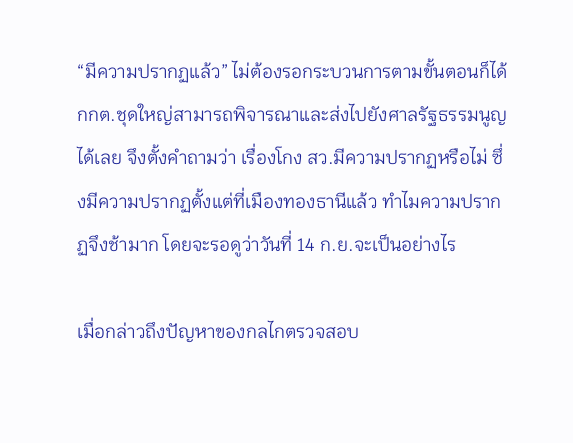“มีความปรากฏแล้ว” ไม่ต้องรอกระบวนการตามขั้นตอนก็ได้ กกต.ชุดใหญ่สามารถพิจารณาและส่งไปยังศาลรัฐธรรมนูญได้เลย จึงตั้งคำถามว่า เรื่องโกง สว.มีความปรากฏหรือไม่ ซึ่งมีความปรากฏตั้งแต่ที่เมืองทองธานีแล้ว ทำไมความปรากฏจึงช้ามาก โดยจะรอดูว่าวันที่ 14 ก.ย.จะเป็นอย่างไร

เมื่อกล่าวถึงปัญหาของกลไกตรวจสอบ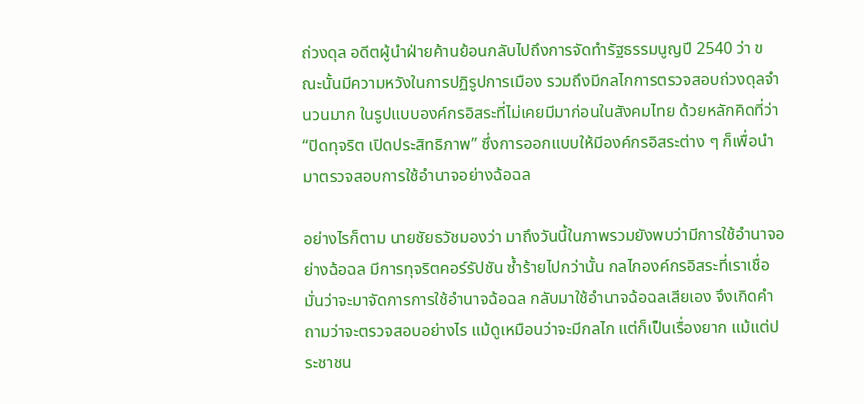ถ่วงดุล อดีตผู้นำฝ่ายค้านย้อนกลับไปถึงการจัดทำรัฐธรรมนูญปี 2540 ว่า ขณะนั้นมีความหวังในการปฏิรูปการเมือง รวมถึงมีกลไกการตรวจสอบถ่วงดุลจำนวนมาก ในรูปแบบองค์กรอิสระที่ไม่เคยมีมาก่อนในสังคมไทย ด้วยหลักคิดที่ว่า “ปิดทุจริต เปิดประสิทธิภาพ” ซึ่งการออกแบบให้มีองค์กรอิสระต่าง ๆ ก็เพื่อนำมาตรวจสอบการใช้อำนาจอย่างฉ้อฉล

อย่างไรก็ตาม นายชัยธวัชมองว่า มาถึงวันนี้ในภาพรวมยังพบว่ามีการใช้อำนาจอย่างฉ้อฉล มีการทุจริตคอร์รัปชัน ซ้ำร้ายไปกว่านั้น กลไกองค์กรอิสระที่เราเชื่อมั่นว่าจะมาจัดการการใช้อำนาจฉ้อฉล กลับมาใช้อำนาจฉ้อฉลเสียเอง จึงเกิดคำถามว่าจะตรวจสอบอย่างไร แม้ดูเหมือนว่าจะมีกลไก แต่ก็เป็นเรื่องยาก แม้แต่ประชาชน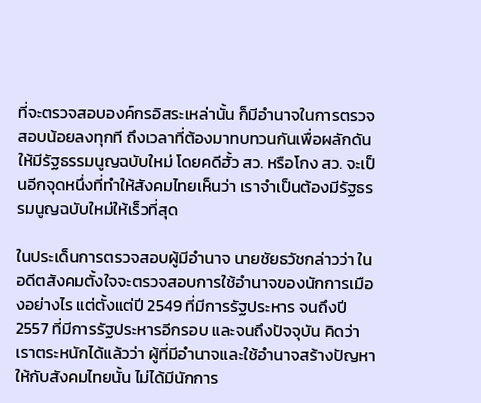ที่จะตรวจสอบองค์กรอิสระเหล่านั้น ก็มีอำนาจในการตรวจสอบน้อยลงทุกที ถึงเวลาที่ต้องมาทบทวนกันเพื่อผลักดันให้มีรัฐธรรมนูญฉบับใหม่ โดยคดีฮั้ว สว. หรือโกง สว. จะเป็นอีกจุดหนึ่งที่ทำให้สังคมไทยเห็นว่า เราจำเป็นต้องมีรัฐธรรมนูญฉบับใหม่ให้เร็วที่สุด

ในประเด็นการตรวจสอบผู้มีอำนาจ นายชัยธวัชกล่าวว่า ในอดีตสังคมตั้งใจจะตรวจสอบการใช้อำนาจของนักการเมืองอย่างไร แต่ตั้งแต่ปี 2549 ที่มีการรัฐประหาร จนถึงปี 2557 ที่มีการรัฐประหารอีกรอบ และจนถึงปัจจุบัน คิดว่าเราตระหนักได้แล้วว่า ผู้ที่มีอำนาจและใช้อำนาจสร้างปัญหาให้กับสังคมไทยนั้น ไม่ได้มีนักการ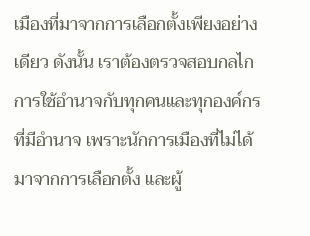เมืองที่มาจากการเลือกตั้งเพียงอย่างเดียว ดังนั้น เราต้องตรวจสอบกลไกการใช้อำนาจกับทุกคนและทุกองค์กรที่มีอำนาจ เพราะนักการเมืองที่ไม่ได้มาจากการเลือกตั้ง และผู้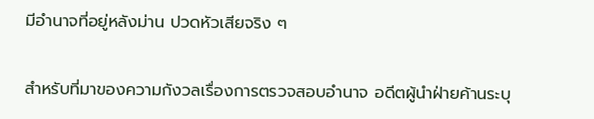มีอำนาจที่อยู่หลังม่าน ปวดหัวเสียจริง ๆ

สำหรับที่มาของความกังวลเรื่องการตรวจสอบอำนาจ อดีตผู้นำฝ่ายค้านระบุ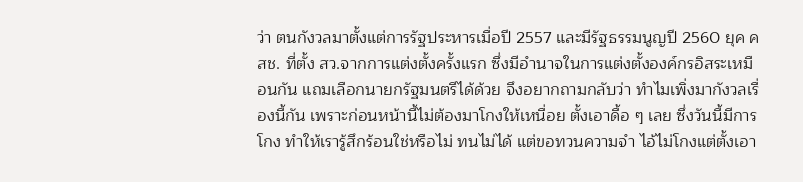ว่า ตนกังวลมาตั้งแต่การรัฐประหารเมื่อปี 2557 และมีรัฐธรรมนูญปี 2560 ยุค คสช. ที่ตั้ง สว.จากการแต่งตั้งครั้งแรก ซึ่งมีอำนาจในการแต่งตั้งองค์กรอิสระเหมือนกัน แถมเลือกนายกรัฐมนตรีได้ด้วย จึงอยากถามกลับว่า ทำไมเพิ่งมากังวลเรื่องนี้กัน เพราะก่อนหน้านี้ไม่ต้องมาโกงให้เหนื่อย ตั้งเอาดื้อ ๆ เลย ซึ่งวันนี้มีการโกง ทำให้เรารู้สึกร้อนใช่หรือไม่ ทนไม่ได้ แต่ขอทวนความจำ ไอ้ไม่โกงแต่ตั้งเอา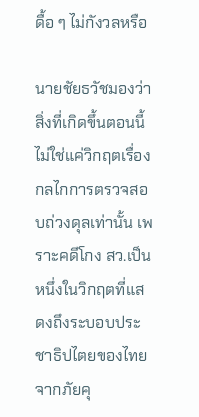ดื้อ ๆ ไม่กังวลหรือ

นายชัยธวัชมองว่า สิ่งที่เกิดขึ้นตอนนี้ไม่ใช่แค่วิกฤตเรื่องกลไกการตรวจสอบถ่วงดุลเท่านั้น เพราะคดีโกง สว.เป็นหนึ่งในวิกฤตที่แสดงถึงระบอบประชาธิปไตยของไทยจากภัยคุ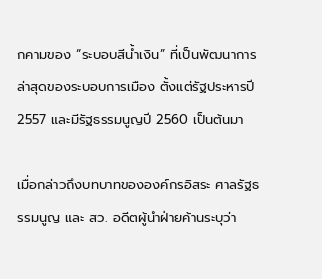กคามของ “ระบอบสีน้ำเงิน” ที่เป็นพัฒนาการล่าสุดของระบอบการเมือง ตั้งแต่รัฐประหารปี 2557 และมีรัฐธรรมนูญปี 2560 เป็นต้นมา

เมื่อกล่าวถึงบทบาทขององค์กรอิสระ ศาลรัฐธรรมนูญ และ สว. อดีตผู้นำฝ่ายค้านระบุว่า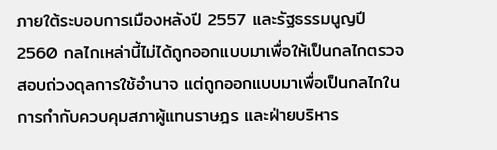ภายใต้ระบอบการเมืองหลังปี 2557 และรัฐธรรมนูญปี 2560 กลไกเหล่านี้ไม่ได้ถูกออกแบบมาเพื่อให้เป็นกลไกตรวจสอบถ่วงดุลการใช้อำนาจ แต่ถูกออกแบบมาเพื่อเป็นกลไกในการกำกับควบคุมสภาผู้แทนราษฎร และฝ่ายบริหาร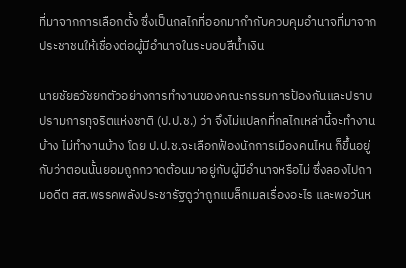ที่มาจากการเลือกตั้ง ซึ่งเป็นกลไกที่ออกมากำกับควบคุมอำนาจที่มาจากประชาชนให้เชื่องต่อผู้มีอำนาจในระบอบสีน้ำเงิน

นายชัยธวัชยกตัวอย่างการทำงานของคณะกรรมการป้องกันและปราบปรามการทุจริตแห่งชาติ (ป.ป.ช.) ว่า จึงไม่แปลกที่กลไกเหล่านี้จะทำงานบ้าง ไม่ทำงานบ้าง โดย ป.ป.ช.จะเลือกฟ้องนักการเมืองคนไหน ก็ขึ้นอยู่กับว่าตอนนั้นยอมถูกกวาดต้อนมาอยู่กับผู้มีอำนาจหรือไม่ ซึ่งลองไปถามอดีต สส.พรรคพลังประชารัฐดูว่าถูกแบล็กเมลเรื่องอะไร และพอวันห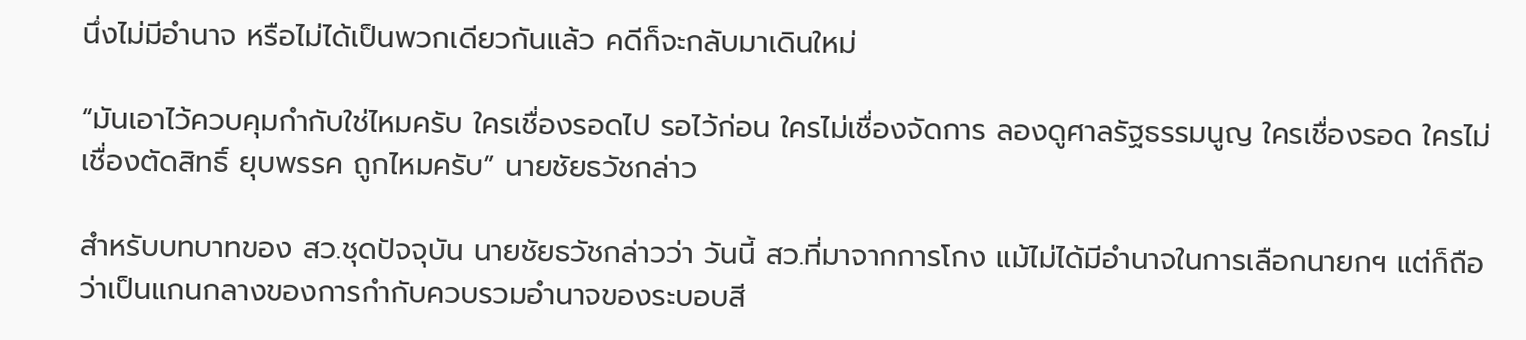นึ่งไม่มีอำนาจ หรือไม่ได้เป็นพวกเดียวกันแล้ว คดีก็จะกลับมาเดินใหม่

“มันเอาไว้ควบคุมกำกับใช่ไหมครับ ใครเชื่องรอดไป รอไว้ก่อน ใครไม่เชื่องจัดการ ลองดูศาลรัฐธรรมนูญ ใครเชื่องรอด ใครไม่เชื่องตัดสิทธิ์ ยุบพรรค ถูกไหมครับ” นายชัยธวัชกล่าว

สำหรับบทบาทของ สว.ชุดปัจจุบัน นายชัยธวัชกล่าวว่า วันนี้ สว.ที่มาจากการโกง แม้ไม่ได้มีอำนาจในการเลือกนายกฯ แต่ก็ถือว่าเป็นแกนกลางของการกำกับควบรวมอำนาจของระบอบสี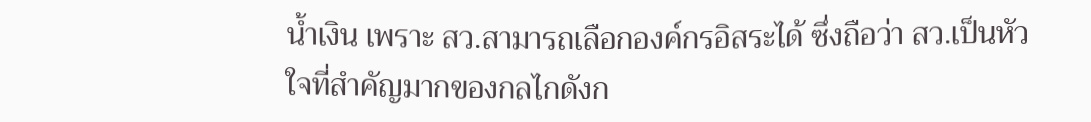น้ำเงิน เพราะ สว.สามารถเลือกองค์กรอิสระได้ ซึ่งถือว่า สว.เป็นหัวใจที่สำคัญมากของกลไกดังก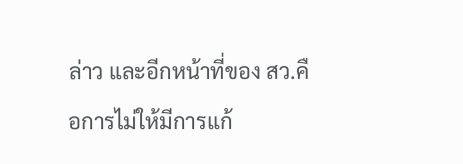ล่าว และอีกหน้าที่ของ สว.คือการไม่ให้มีการแก้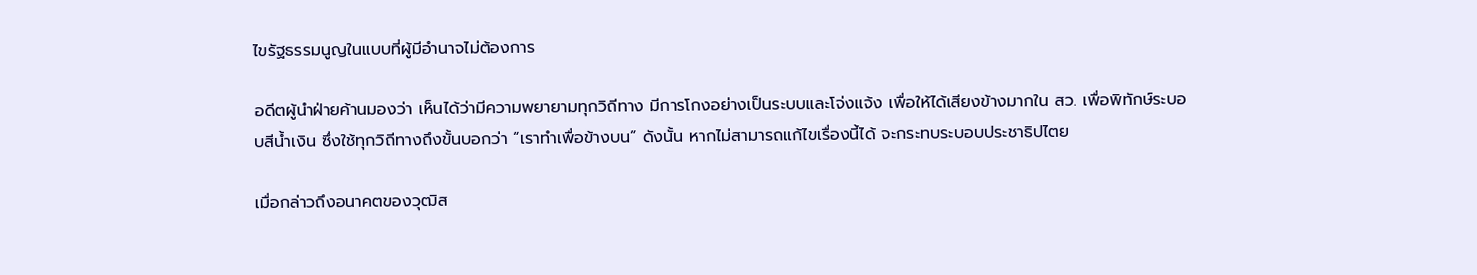ไขรัฐธรรมนูญในแบบที่ผู้มีอำนาจไม่ต้องการ

อดีตผู้นำฝ่ายค้านมองว่า เห็นได้ว่ามีความพยายามทุกวิถีทาง มีการโกงอย่างเป็นระบบและโจ่งแจ้ง เพื่อให้ได้เสียงข้างมากใน สว. เพื่อพิทักษ์ระบอบสีน้ำเงิน ซึ่งใช้ทุกวิถีทางถึงขั้นบอกว่า “เราทำเพื่อข้างบน” ดังนั้น หากไม่สามารถแก้ไขเรื่องนี้ได้ จะกระทบระบอบประชาธิปไตย

เมื่อกล่าวถึงอนาคตของวุฒิส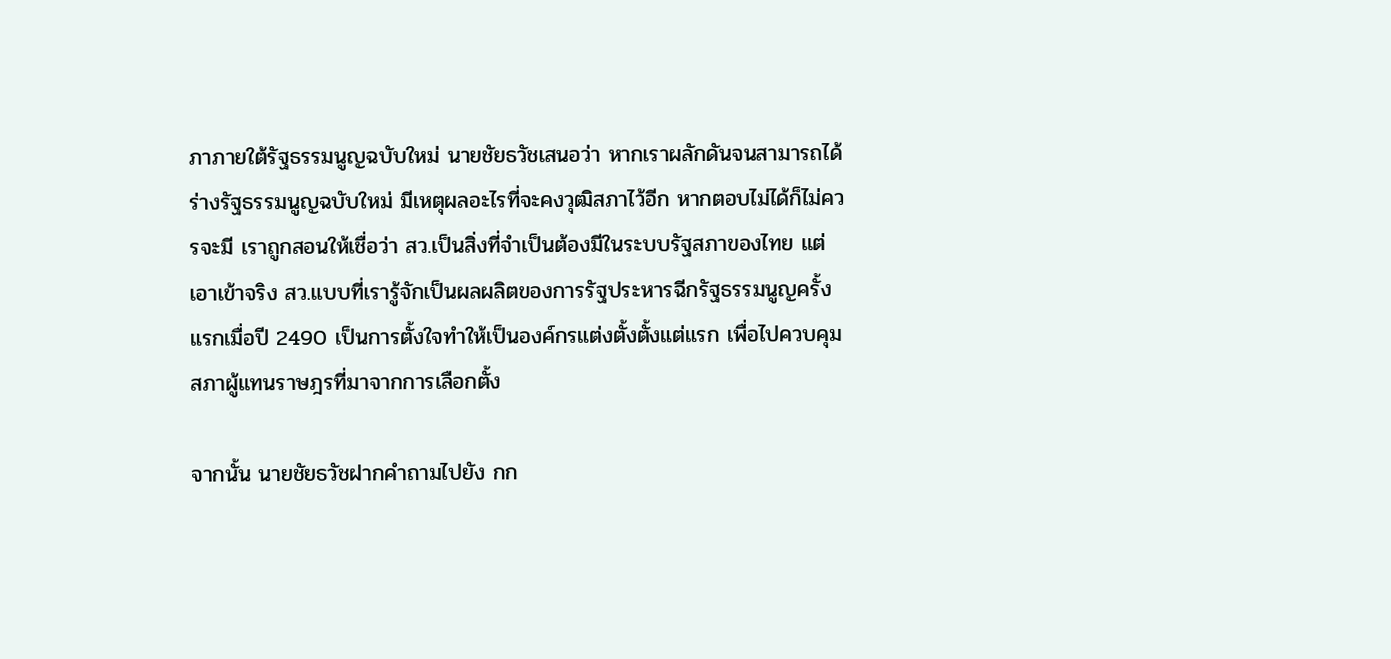ภาภายใต้รัฐธรรมนูญฉบับใหม่ นายชัยธวัชเสนอว่า หากเราผลักดันจนสามารถได้ร่างรัฐธรรมนูญฉบับใหม่ มีเหตุผลอะไรที่จะคงวุฒิสภาไว้อีก หากตอบไม่ได้ก็ไม่ควรจะมี เราถูกสอนให้เชื่อว่า สว.เป็นสิ่งที่จำเป็นต้องมีในระบบรัฐสภาของไทย แต่เอาเข้าจริง สว.แบบที่เรารู้จักเป็นผลผลิตของการรัฐประหารฉีกรัฐธรรมนูญครั้งแรกเมื่อปี 2490 เป็นการตั้งใจทำให้เป็นองค์กรแต่งตั้งตั้งแต่แรก เพื่อไปควบคุมสภาผู้แทนราษฎรที่มาจากการเลือกตั้ง

จากนั้น นายชัยธวัชฝากคำถามไปยัง กก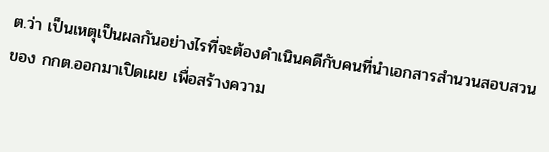ต.ว่า เป็นเหตุเป็นผลกันอย่างไรที่จะต้องดำเนินคดีกับคนที่นำเอกสารสำนวนสอบสวนของ กกต.ออกมาเปิดเผย เพื่อสร้างความ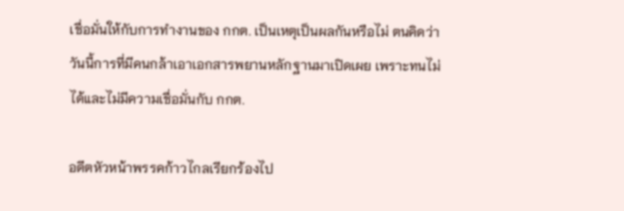เชื่อมั่นให้กับการทำงานของ กกต. เป็นเหตุเป็นผลกันหรือไม่ ตนคิดว่าวันนี้การที่มีคนกล้าเอาเอกสารพยานหลักฐานมาเปิดเผย เพราะทนไม่ได้และไม่มีความเชื่อมั่นกับ กกต.

อดีตหัวหน้าพรรคก้าวไกลเรียกร้องไป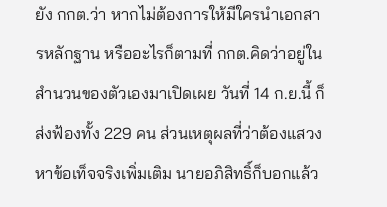ยัง กกต.ว่า หากไม่ต้องการให้มีใครนำเอกสารหลักฐาน หรืออะไรก็ตามที่ กกต.คิดว่าอยู่ในสำนวนของตัวเองมาเปิดเผย วันที่ 14 ก.ย.นี้ ก็ส่งฟ้องทั้ง 229 คน ส่วนเหตุผลที่ว่าต้องแสวงหาข้อเท็จจริงเพิ่มเติม นายอภิสิทธิ์ก็บอกแล้ว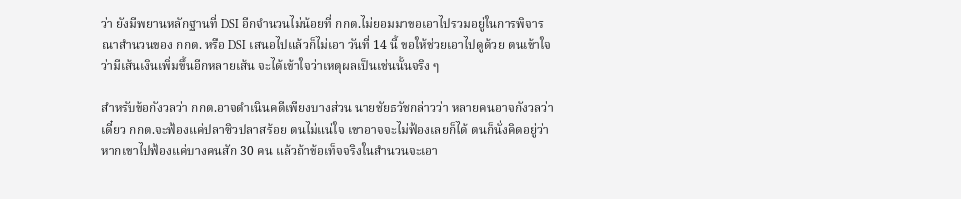ว่า ยังมีพยานหลักฐานที่ DSI อีกจำนวนไม่น้อยที่ กกต.ไม่ยอมมาขอเอาไปรวมอยู่ในการพิจารณาสำนวนของ กกต. หรือ DSI เสนอไปแล้วก็ไม่เอา วันที่ 14 นี้ ขอให้ช่วยเอาไปดูด้วย ตนเข้าใจว่ามีเส้นเงินเพิ่มขึ้นอีกหลายเส้น จะได้เข้าใจว่าเหตุผลเป็นเช่นนั้นจริง ๆ

สำหรับข้อกังวลว่า กกต.อาจดำเนินคดีเพียงบางส่วน นายชัยธวัชกล่าวว่า หลายคนอาจกังวลว่าเดี๋ยว กกต.จะฟ้องแค่ปลาซิวปลาสร้อย ตนไม่แน่ใจ เขาอาจจะไม่ฟ้องเลยก็ได้ ตนก็นั่งคิดอยู่ว่า หากเขาไปฟ้องแค่บางคนสัก 30 คน แล้วถ้าข้อเท็จจริงในสำนวนจะเอา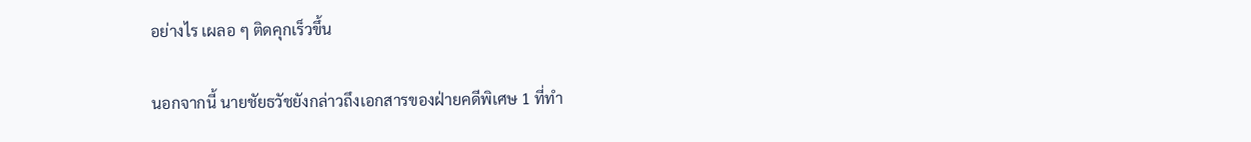อย่างไร เผลอ ๆ ติดคุกเร็วขึ้น

นอกจากนี้ นายชัยธวัชยังกล่าวถึงเอกสารของฝ่ายคดีพิเศษ 1 ที่ทำ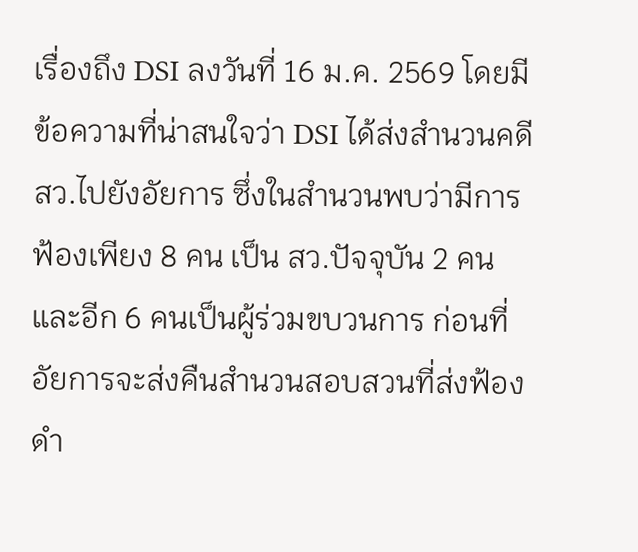เรื่องถึง DSI ลงวันที่ 16 ม.ค. 2569 โดยมีข้อความที่น่าสนใจว่า DSI ได้ส่งสำนวนคดี สว.ไปยังอัยการ ซึ่งในสำนวนพบว่ามีการฟ้องเพียง 8 คน เป็น สว.ปัจจุบัน 2 คน และอีก 6 คนเป็นผู้ร่วมขบวนการ ก่อนที่อัยการจะส่งคืนสำนวนสอบสวนที่ส่งฟ้องดำ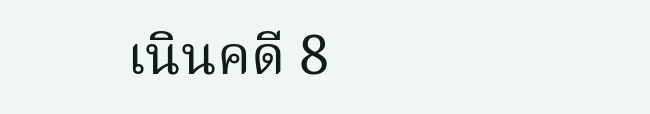เนินคดี 8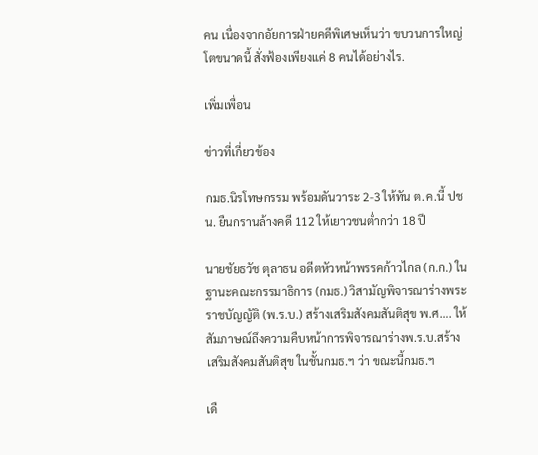คน เนื่องจากอัยการฝ่ายคดีพิเศษเห็นว่า ขบวนการใหญ่โตขนาดนี้ สั่งฟ้องเพียงแค่ 8 คนได้อย่างไร.

เพิ่มเพื่อน

ข่าวที่เกี่ยวข้อง

กมธ.นิรโทษกรรม พร้อมดันวาระ 2-3 ให้ทัน ต.ค.นี้ ปชน. ยืนกรานล้างคดี 112 ให้เยาวชนต่ำกว่า 18 ปี

นายชัยธวัช ตุลาธน อดีตหัวหน้าพรรคก้าวไกล (ก.ก.) ในฐานะคณะกรรมาธิการ (กมธ.) วิสามัญพิจารณาร่างพระราชบัญญัติ (พ.ร.บ.) สร้างเสริมสังคมสันติสุข พ.ศ…. ให้สัมภาษณ์ถึงความคืบหน้าการพิจารณาร่างพ.ร.บ.สร้างเสริมสังคมสันติสุข ในชั้นกมธ.ฯ ว่า ขณะนี้กมธ.ฯ

เดื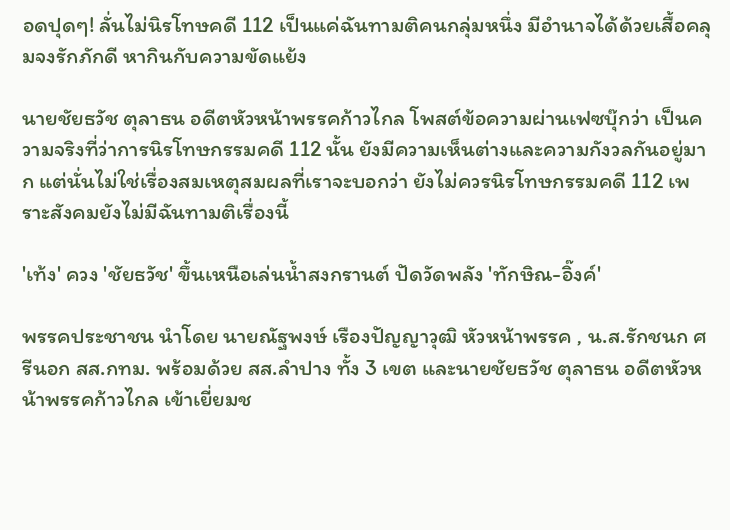อดปุดๆ! ลั่นไม่นิรโทษคดี 112 เป็นแค่ฉันทามติคนกลุ่มหนึ่ง มีอำนาจได้ด้วยเสื้อคลุมจงรักภักดี หากินกับความขัดแย้ง

นายชัยธวัช ตุลาธน อดีตหัวหน้าพรรคก้าวไกล โพสต์ข้อความผ่านเฟซบุ๊กว่า เป็นความจริงที่ว่าการนิรโทษกรรมคดี 112 นั้น ยังมีความเห็นต่างและความกังวลกันอยู่มาก แต่นั่นไม่ใช่เรื่องสมเหตุสมผลที่เราจะบอกว่า ยังไม่ควรนิรโทษกรรมคดี 112 เพราะสังคมยังไม่มีฉันทามติเรื่องนี้

'เท้ง' ควง 'ชัยธวัช' ขึ้นเหนือเล่นน้ำสงกรานต์ ปัดวัดพลัง 'ทักษิณ-อิ๊งค์'

พรรคประชาชน นำโดย นายณัฐพงษ์ เรืองปัญญาวุฒิ หัวหน้าพรรค , น.ส.รักชนก ศรีนอก สส.กทม. พร้อมด้วย สส.ลำปาง ทั้ง 3 เขต และนายชัยธวัช ตุลาธน อดีตหัวหน้าพรรคก้าวไกล เข้าเยี่ยมช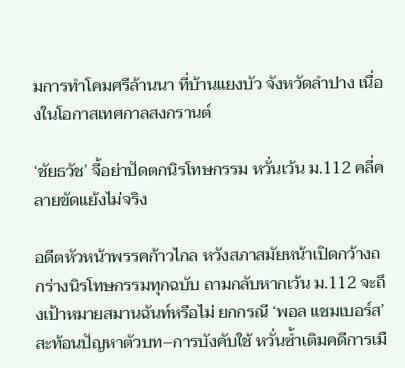มการทำโคมศรีล้านนา ที่บ้านแยงบัว จังหวัดลำปาง เนื่องในโอกาสเทศกาลสงกรานต์

‘ชัยธวัช’ จี้อย่าปัดตกนิรโทษกรรม หวั่นเว้น ม.112 คลี่คลายขัดแย้งไม่จริง

อดีตหัวหน้าพรรคก้าวไกล หวังสภาสมัยหน้าเปิดกว้างถกร่างนิรโทษกรรมทุกฉบับ ถามกลับหากเว้น ม.112 จะถึงเป้าหมายสมานฉันท์หรือไม่ ยกกรณี ‘พอล แชมเบอร์ส’ สะท้อนปัญหาตัวบท–การบังคับใช้ หวั่นซ้ำเติมคดีการเมื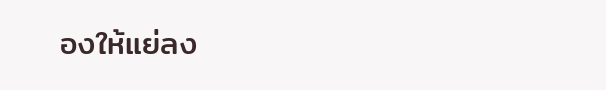องให้แย่ลง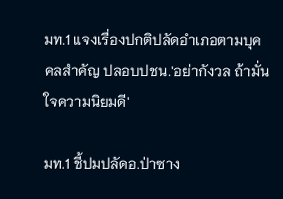มท.1 แจงเรื่องปกติปลัดอำเภอตามบุคคลสำคัญ ปลอบปชน.'อย่ากังวล ถ้ามั่นใจความนิยมดี'

มท.1 ชี้ปมปลัดอ.ป่าซาง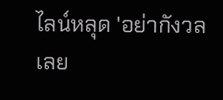ไลน์หลุด 'อย่ากังวลเลย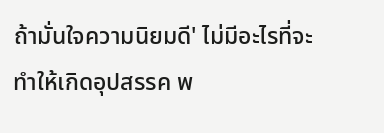ถ้ามั่นใจความนิยมดี' ไม่มีอะไรที่จะทำให้เกิดอุปสรรค พ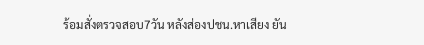ร้อมสั่งตรวจสอบ7วัน หลังส่องปชน.หาเสียง ยัน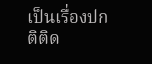เป็นเรื่องปกติติด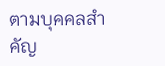ตามบุคคลสำคัญ